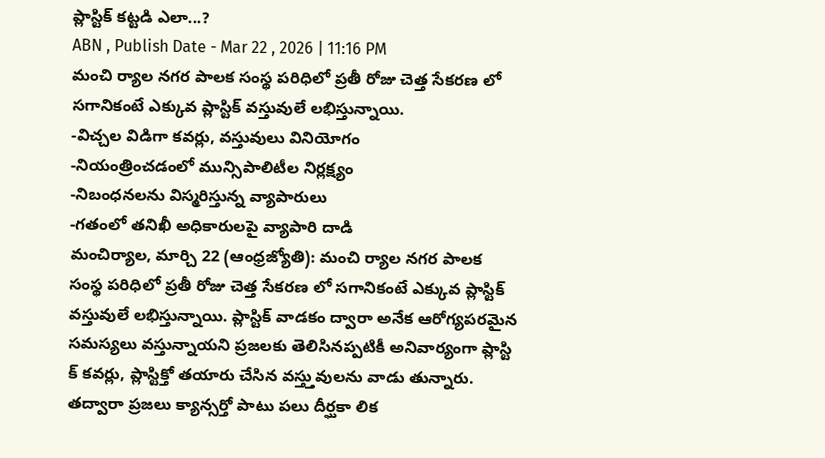ప్లాస్టిక్ కట్టడి ఎలా...?
ABN , Publish Date - Mar 22 , 2026 | 11:16 PM
మంచి ర్యాల నగర పాలక సంస్థ పరిధిలో ప్రతీ రోజు చెత్త సేకరణ లో సగానికంటే ఎక్కువ ప్లాస్టిక్ వస్తువులే లభిస్తున్నాయి.
-విచ్చల విడిగా కవర్లు, వస్తువులు వినియోగం
-నియంత్రించడంలో మున్సిపాలిటీల నిర్లక్ష్యం
-నిబంధనలను విస్మరిస్తున్న వ్యాపారులు
-గతంలో తనిఖీ అధికారులపై వ్యాపారి దాడి
మంచిర్యాల, మార్చి 22 (ఆంధ్రజ్యోతి): మంచి ర్యాల నగర పాలక సంస్థ పరిధిలో ప్రతీ రోజు చెత్త సేకరణ లో సగానికంటే ఎక్కువ ప్లాస్టిక్ వస్తువులే లభిస్తున్నాయి. ప్లాస్టిక్ వాడకం ద్వారా అనేక ఆరోగ్యపరమైన సమస్యలు వస్తున్నాయని ప్రజలకు తెలిసినప్పటికీ అనివార్యంగా ప్లాస్టి క్ కవర్లు, ప్లాస్టిక్తో తయారు చేసిన వస్త్తువులను వాడు తున్నారు. తద్వారా ప్రజలు క్యాన్సర్తో పాటు పలు దీర్ఘకా లిక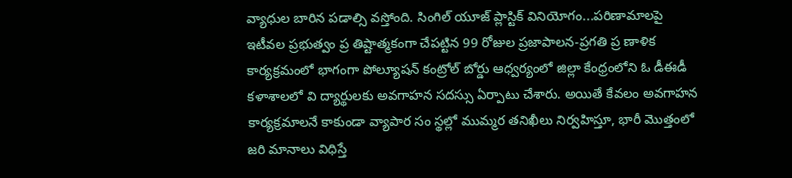వ్యాధుల బారిన పడాల్సి వస్తోంది. సింగిల్ యూజ్ ప్లాస్టిక్ వినియోగం...పరిణామాలపై ఇటీవల ప్రభుత్వం ప్ర తిష్టాత్మకంగా చేపట్టిన 99 రోజుల ప్రజాపాలన-ప్రగతి ప్ర ణాళిక కార్యక్రమంలో భాగంగా పోల్యూషన్ కంట్రోల్ బోర్డు ఆధ్వర్యంలో జిల్లా కేంధ్రంలోని ఓ డీఈడీ కళాశాలలో వి ద్యార్థులకు అవగాహన సదస్సు ఏర్పాటు చేశారు. అయితే కేవలం అవగాహన కార్యక్రమాలనే కాకుండా వ్యాపార సం స్థల్లో ముమ్మర తనిఖీలు నిర్వహిస్తూ, భారీ మొత్తంలో జరి మానాలు విధిస్తే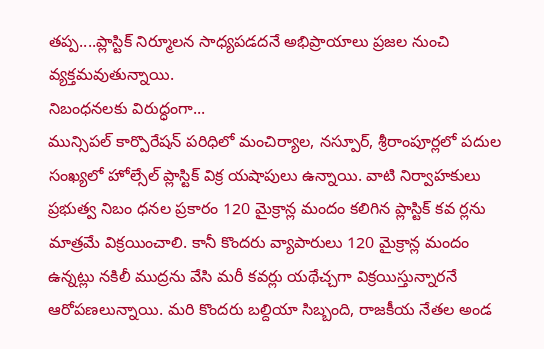తప్ప....ప్లాస్టిక్ నిర్మూలన సాధ్యపడదనే అభిప్రాయాలు ప్రజల నుంచి వ్యక్తమవుతున్నాయి.
నిబంధనలకు విరుద్ధంగా...
మున్సిపల్ కార్పొరేషన్ పరిధిలో మంచిర్యాల, నస్పూర్, శ్రీరాంపూర్లలో పదుల సంఖ్యలో హోల్సేల్ ప్లాస్టిక్ విక్ర యషాపులు ఉన్నాయి. వాటి నిర్వాహకులు ప్రభుత్వ నిబం ధనల ప్రకారం 120 మైక్రాన్ల మందం కలిగిన ప్లాస్టిక్ కవ ర్లను మాత్రమే విక్రయించాలి. కానీ కొందరు వ్యాపారులు 120 మైక్రాన్ల మందం ఉన్నట్లు నకిలీ ముద్రను వేసి మరీ కవర్లు యథేచ్చగా విక్రయిస్తున్నారనే ఆరోపణలున్నాయి. మరి కొందరు బల్దియా సిబ్బంది, రాజకీయ నేతల అండ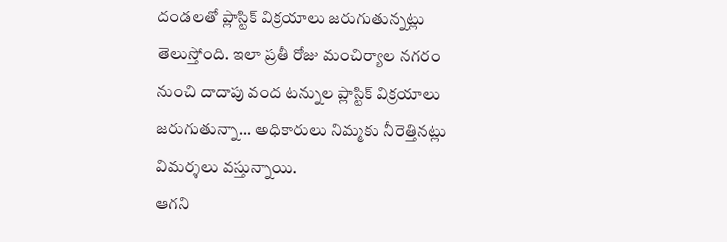దండలతో ప్లాస్టిక్ విక్రయాలు జరుగుతున్నట్లు తెలుస్తోంది. ఇలా ప్రతీ రోజు మంచిర్యాల నగరం నుంచి దాదాపు వంద టన్నుల ప్లాస్టిక్ విక్రయాలు జరుగుతున్నా... అధికారులు నిమ్మకు నీరెత్తినట్లు విమర్శలు వస్తున్నాయి.
ఆగని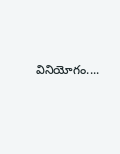వినియోగం....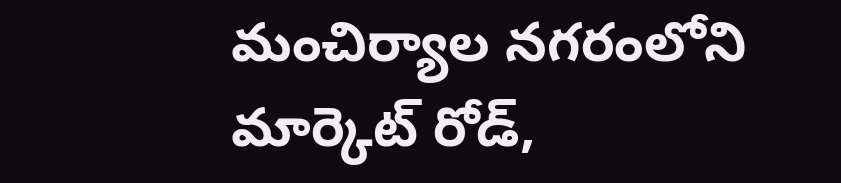మంచిర్యాల నగరంలోని మార్కెట్ రోడ్,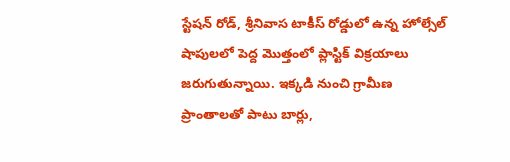స్టేషన్ రోడ్, శ్రీనివాస టాకీస్ రోడ్డులో ఉన్న హోల్సేల్ షాపులలో పెద్ద మొత్తంలో ప్లాస్టిక్ విక్రయాలు జరుగుతున్నాయి. ఇక్కడి నుంచి గ్రామీణ ప్రాంతాలతో పాటు బార్లు,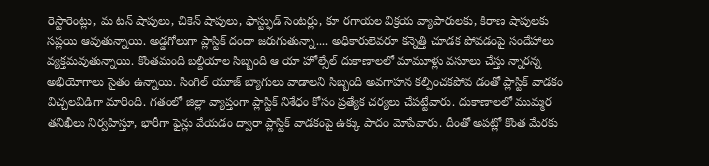రెస్టారెంట్లు, మ టన్ షాపులు, చికెన్ షాపులు, ఫాస్ట్ఫుడ్ సెంటర్లు, కూ రగాయల విక్రయ వ్యాపారులకు, కిరాణ షాపులకు సప్లయి ఆవుతున్నాయి. అడ్డగోలుగా ప్లాస్టిక్ దందా జరుగుతున్నా.... అధికారులెవరూ కన్నెత్తి చూడక పోవడంపై సందేహాలు వ్యక్తమవుతున్నాయి. కొంతమంది బల్దియాల సిబ్బంది ఆ యా హోల్సేల్ దుకాణాలలో మామూళ్లు వసూలు చేస్తు న్నారన్న అభియోగాలు సైతం ఉన్నాయి. సింగిల్ యూజ్ బ్యాగులు వాడాలని సిబ్బంది అవగాహన కల్పించకపోవ డంతో ప్లాస్టిక్ వాడకం విచ్చలవిడిగా మారింది. గతంలో జిల్లా వ్యాప్తంగా ప్లాస్టిక్ నిశేధం కోసం ప్రత్యేక చర్యలు చేపట్టేవారు. దుకాణాలలో ముమ్మర తనిఖీలు నిర్వహిస్తూ, భారీగా ఫైన్లు వేయడం ద్వారా ప్లాస్టిక్ వాడకంపై ఉక్కు పాదం మోపేవారు. దీంతో అపట్లో కొంత మేరకు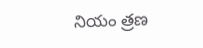నియం త్రణ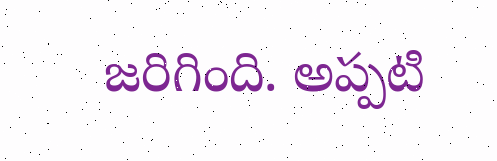జరిగింది. అప్పటి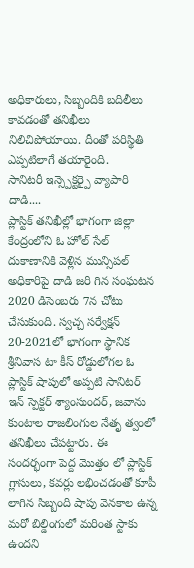అధికారులు, సిబ్బందికి బదిలీలు కావడంతో తనిఖీలు నిలిచిపోయాయి. దీంతో పరిస్థితి ఎప్పటిలాగే తయారైంది.
సానిటరీ ఇన్స్పెక్టర్పై వ్యాపారి దాడి....
ప్లాస్టిక్ తనిఖీల్లో భాగంగా జిల్లా కేంద్రంలోని ఓ హోల్ సేల్ దుకాణానికి వెళ్లిన మున్సిపల్ అధికారిపై దాడి జరి గిన సంఘటన 2020 డిసెంబరు 7న చోటు చేసుకుంది. స్వచ్చ సర్వేక్షన్ 20-2021లో భాగంగా స్థానిక శ్రీనివాస టా కీస్ రోడ్డులోగల ఓ ప్లాస్టిక్ షాపులో అప్పటి సానిటర్ ఇన్ స్పెక్టర్ శ్యాంసుందర్, జవాను కుంటాల రాజలింగుల నేతృ త్వంలో తనిఖీలు చేపట్టారు. ఈ సందర్భంగా పెద్ద మొత్తం లో ప్లాస్టిక్ గ్లాసులు, కవర్లు లభించడంతో కూపీ లాగిన సిబ్బంది షాపు వెనకాల ఉన్న మరో బిల్డింగులో మరింత స్టాకు ఉందని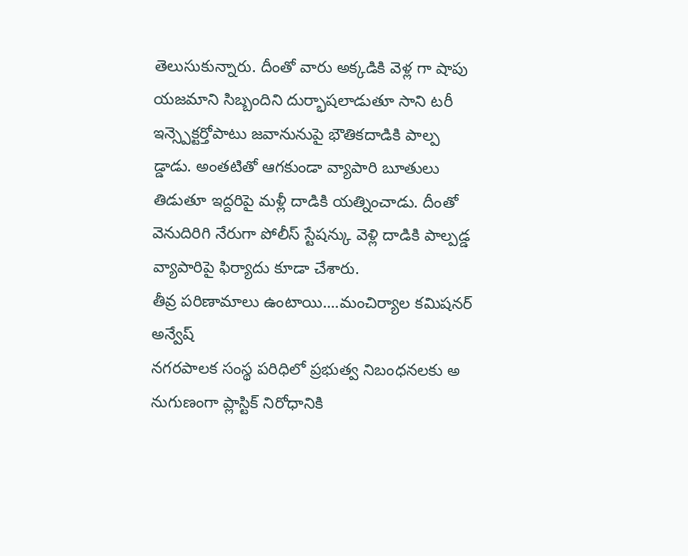తెలుసుకున్నారు. దీంతో వారు అక్కడికి వెళ్ల గా షాపు యజమాని సిబ్బందిని దుర్భాషలాడుతూ సాని టరీ ఇన్స్పెక్టర్తోపాటు జవానునుపై భౌతికదాడికి పాల్ప డ్డాడు. అంతటితో ఆగకుండా వ్యాపారి బూతులు తిడుతూ ఇద్దరిపై మళ్లీ దాడికి యత్నించాడు. దీంతో వెనుదిరిగి నేరుగా పోలీస్ స్టేషన్కు వెళ్లి దాడికి పాల్పడ్డ వ్యాపారిపై ఫిర్యాదు కూడా చేశారు.
తీవ్ర పరిణామాలు ఉంటాయి....మంచిర్యాల కమిషనర్ అన్వేష్
నగరపాలక సంస్థ పరిధిలో ప్రభుత్వ నిబంధనలకు అ నుగుణంగా ప్లాస్టిక్ నిరోధానికి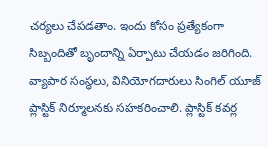చర్యలు చేపడతాం. ఇందు కోసం ప్రత్యేకంగా సిబ్బందితో బృందాన్ని ఏర్పాటు చేయడం జరిగింది. వ్యాపార సంస్థలు, వినియోగదారులు సింగిల్ యూజ్ ప్లాస్టిక్ నిర్మూలనకు సహకరించాలి. ప్లాస్టిక్ కవర్ల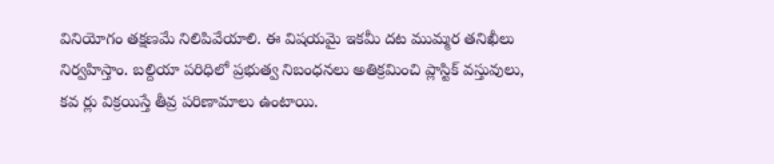వినియోగం తక్షణమే నిలిపివేయాలి. ఈ విషయమై ఇకమీ దట ముమ్మర తనిఖీలు నిర్వహిస్తాం. బల్దియా పరిధిలో ప్రభుత్వ నిబంధనలు అతిక్రమించి ప్లాస్టిక్ వస్తువులు, కవ ర్లు విక్రయిస్తే తీవ్ర పరిణామాలు ఉంటాయి.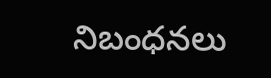నిబంధనలు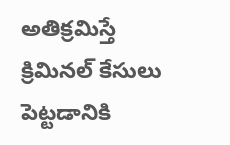అతిక్రమిస్తే క్రిమినల్ కేసులు పెట్టడానికి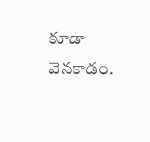కూడా వెనకాడం.